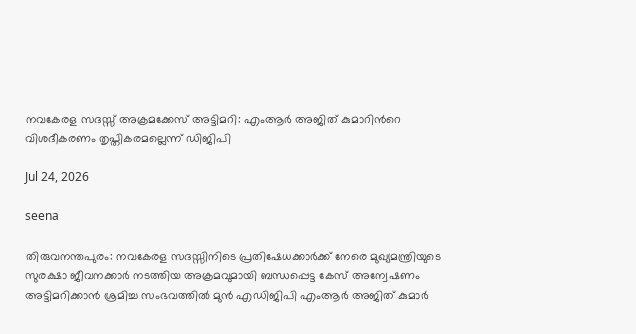നവകേരള സദസ്സ് അക്രമക്കേസ് അട്ടിമറി: എംആർ അജിത് കുമാറിൻറെ വിശദീകരണം തൃപ്തികരമല്ലെന്ന് ഡിജിപി

Jul 24, 2026

seena

തിരുവനന്തപുരം: നവകേരള സദസ്സിനിടെ പ്രതിഷേധക്കാർക്ക് നേരെ മുഖ്യമന്ത്രിയുടെ സുരക്ഷാ ജീവനക്കാർ നടത്തിയ അക്രമവുമായി ബന്ധപ്പെട്ട കേസ് അന്വേഷണം അട്ടിമറിക്കാൻ ശ്രമിച്ച സംഭവത്തിൽ മുൻ എഡിജിപി എംആർ അജിത് കുമാർ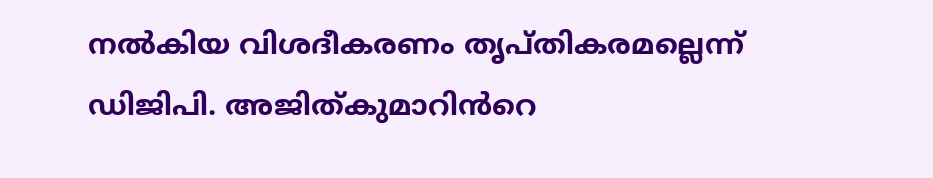നൽകിയ വിശദീകരണം തൃപ്തികരമല്ലെന്ന് ഡിജിപി. അജിത്കുമാറിൻറെ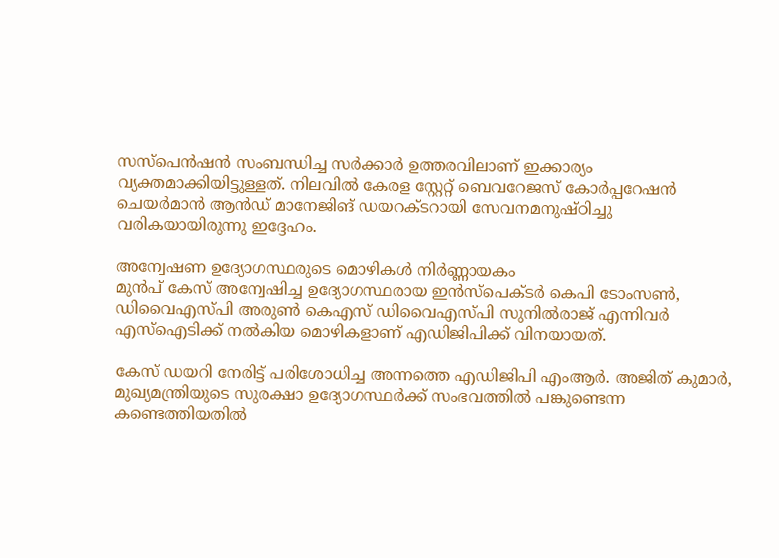സസ്പെൻഷൻ സംബന്ധിച്ച സർക്കാർ ഉത്തരവിലാണ് ഇക്കാര്യം വ്യക്തമാക്കിയിട്ടുള്ളത്. നിലവിൽ കേരള സ്റ്റേറ്റ് ബെവറേജസ് കോർപ്പറേഷൻ ചെയർമാൻ ആൻഡ് മാനേജിങ് ഡയറക്ടറായി സേവനമനുഷ്ഠിച്ചു വരികയായിരുന്നു ഇദ്ദേഹം.

അന്വേഷണ ഉദ്യോഗസ്ഥരുടെ മൊഴികൾ നിർണ്ണായകം
മുൻപ് കേസ് അന്വേഷിച്ച ഉദ്യോഗസ്ഥരായ ഇൻസ്പെക്ടർ കെപി ടോംസൺ, ഡിവൈഎസ്പി അരുൺ കെഎസ് ഡിവൈഎസ്പി സുനിൽരാജ് എന്നിവർ എസ്ഐടിക്ക് നൽകിയ മൊഴികളാണ് എഡിജിപിക്ക് വിനയായത്.

കേസ് ഡയറി നേരിട്ട് പരിശോധിച്ച അന്നത്തെ എഡിജിപി എംആർ. അജിത് കുമാർ, മുഖ്യമന്ത്രിയുടെ സുരക്ഷാ ഉദ്യോഗസ്ഥർക്ക് സംഭവത്തിൽ പങ്കുണ്ടെന്ന കണ്ടെത്തിയതിൽ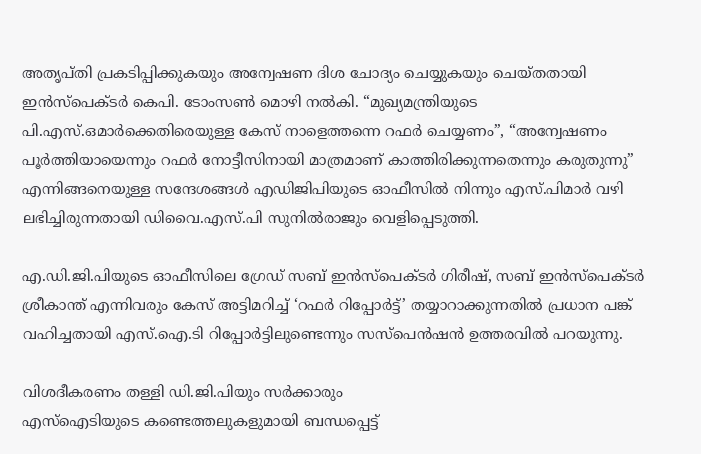അതൃപ്തി പ്രകടിപ്പിക്കുകയും അന്വേഷണ ദിശ ചോദ്യം ചെയ്യുകയും ചെയ്തതായി ഇൻസ്പെക്ടർ കെപി. ടോംസൺ മൊഴി നൽകി. “മുഖ്യമന്ത്രിയുടെ പി.എസ്.ഒമാർക്കെതിരെയുള്ള കേസ് നാളെത്തന്നെ റഫർ ചെയ്യണം”, “അന്വേഷണം പൂർത്തിയായെന്നും റഫർ നോട്ടീസിനായി മാത്രമാണ് കാത്തിരിക്കുന്നതെന്നും കരുതുന്നു” എന്നിങ്ങനെയുള്ള സന്ദേശങ്ങൾ എഡിജിപിയുടെ ഓഫീസിൽ നിന്നും എസ്‌.പിമാർ വഴി ലഭിച്ചിരുന്നതായി ഡിവൈ.എസ്.പി സുനിൽരാജും വെളിപ്പെടുത്തി.

എ.ഡി.ജി.പിയുടെ ഓഫീസിലെ ഗ്രേഡ് സബ് ഇൻസ്പെക്ടർ ഗിരീഷ്, സബ് ഇൻസ്പെക്ടർ ശ്രീകാന്ത് എന്നിവരും കേസ് അട്ടിമറിച്ച് ‘റഫർ റിപ്പോർട്ട്’ തയ്യാറാക്കുന്നതിൽ പ്രധാന പങ്ക് വഹിച്ചതായി എസ്.ഐ.ടി റിപ്പോർട്ടിലുണ്ടെന്നും സസ്പെൻഷൻ ഉത്തരവിൽ പറയുന്നു.

വിശദീകരണം തള്ളി ഡി.ജി.പിയും സർക്കാരും
എസ്ഐടിയുടെ കണ്ടെത്തലുകളുമായി ബന്ധപ്പെട്ട്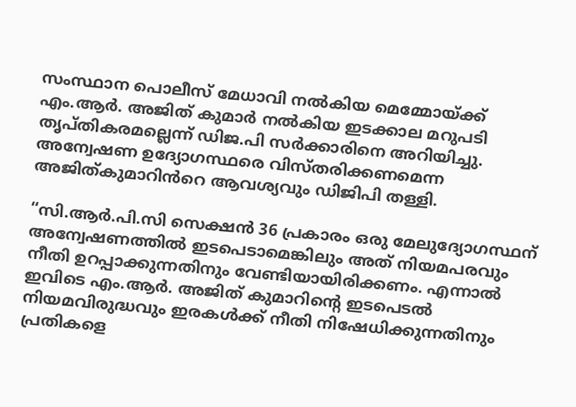സംസ്ഥാന പൊലീസ് മേധാവി നൽകിയ മെമ്മോയ്ക്ക് എം.ആർ. അജിത് കുമാർ നൽകിയ ഇടക്കാല മറുപടി തൃപ്തികരമല്ലെന്ന് ഡിജ.പി സർക്കാരിനെ അറിയിച്ചു. അന്വേഷണ ഉദ്യോഗസ്ഥരെ വിസ്തരിക്കണമെന്ന അജിത്കുമാറിൻറെ ആവശ്യവും ഡിജിപി തള്ളി.

“സി.ആർ.പി.സി സെക്ഷൻ 36 പ്രകാരം ഒരു മേലുദ്യോഗസ്ഥന് അന്വേഷണത്തിൽ ഇടപെടാമെങ്കിലും അത് നിയമപരവും നീതി ഉറപ്പാക്കുന്നതിനും വേണ്ടിയായിരിക്കണം. എന്നാൽ ഇവിടെ എം.ആർ. അജിത് കുമാറിന്റെ ഇടപെടൽ നിയമവിരുദ്ധവും ഇരകൾക്ക് നീതി നിഷേധിക്കുന്നതിനും പ്രതികളെ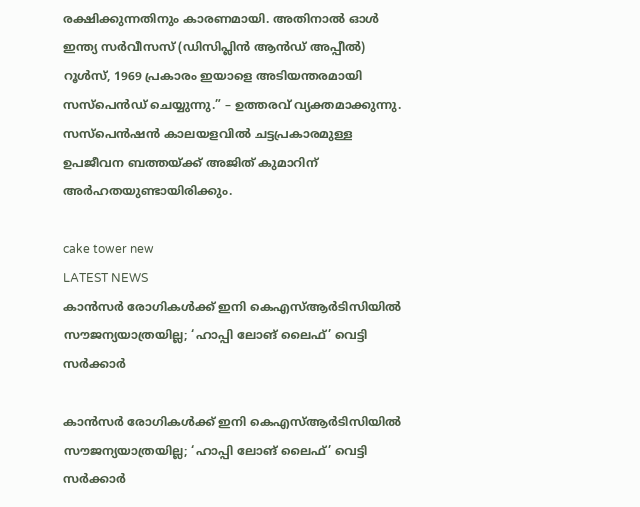രക്ഷിക്കുന്നതിനും കാരണമായി. അതിനാൽ ഓൾ ഇന്ത്യ സർവീസസ് (ഡിസിപ്ലിൻ ആൻഡ് അപ്പീൽ) റൂൾസ്, 1969 പ്രകാരം ഇയാളെ അടിയന്തരമായി സസ്‌പെൻഡ് ചെയ്യുന്നു.” – ഉത്തരവ് വ്യക്തമാക്കുന്നു. സസ്‌പെൻഷൻ കാലയളവിൽ ചട്ടപ്രകാരമുള്ള ഉപജീവന ബത്തയ്ക്ക് അജിത് കുമാറിന് അർഹതയുണ്ടായിരിക്കും.

cake tower new
LATEST NEWS
കാന്‍സര്‍ രോഗികള്‍ക്ക് ഇനി കെഎസ്ആര്‍ടിസിയില്‍ സൗജന്യയാത്രയില്ല; ‘ഹാപ്പി ലോങ് ലൈഫ്’ വെട്ടി സര്‍ക്കാര്‍

കാന്‍സര്‍ രോഗികള്‍ക്ക് ഇനി കെഎസ്ആര്‍ടിസിയില്‍ സൗജന്യയാത്രയില്ല; ‘ഹാപ്പി ലോങ് ലൈഫ്’ വെട്ടി സര്‍ക്കാര്‍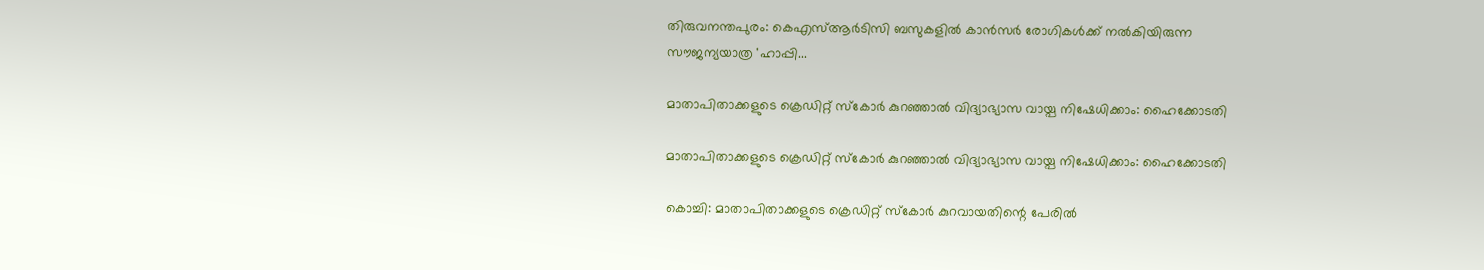തിരുവനന്തപുരം: കെഎസ്ആര്‍ടിസി ബസുകളില്‍ കാന്‍സര്‍ രോഗികള്‍ക്ക് നല്‍കിയിരുന്ന സൗജന്യയാത്ര 'ഹാപ്പി...

മാതാപിതാക്കളുടെ ക്രെഡിറ്റ് സ്‌കോര്‍ കുറഞ്ഞാല്‍ വിദ്യാഭ്യാസ വായ്പ നിഷേധിക്കാം: ഹൈക്കോടതി

മാതാപിതാക്കളുടെ ക്രെഡിറ്റ് സ്‌കോര്‍ കുറഞ്ഞാല്‍ വിദ്യാഭ്യാസ വായ്പ നിഷേധിക്കാം: ഹൈക്കോടതി

കൊച്ചി: മാതാപിതാക്കളുടെ ക്രെഡിറ്റ് സ്‌കോര്‍ കുറവായതിന്റെ പേരില്‍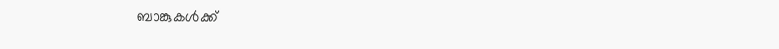ബാങ്കുകള്‍ക്ക്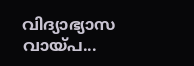വിദ്യാഭ്യാസ വായ്പ...